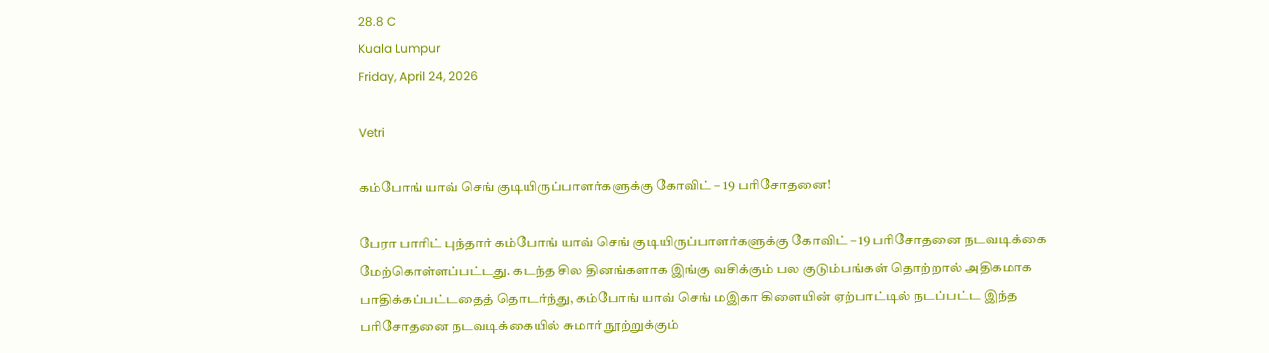28.8 C
Kuala Lumpur
Friday, April 24, 2026

Vetri

கம்போங் யாவ் செங் குடியிருப்பாளர்களுக்கு கோவிட் – 19 பரிசோதனை!

பேரா பாரிட் புந்தார் கம்போங் யாவ் செங் குடியிருப்பாளர்களுக்கு கோவிட் – 19 பரிசோதனை நடவடிக்கை மேற்கொள்ளப்பட்டது. கடந்த சில தினங்களாக இங்கு வசிக்கும் பல குடும்பங்கள் தொற்றால் அதிகமாக பாதிக்கப்பட்டதைத் தொடர்ந்து, கம்போங் யாவ் செங் மஇகா கிளையின் ஏற்பாட்டில் நடப்பட்ட இந்த பரிசோதனை நடவடிக்கையில் சுமார் நூற்றுக்கும்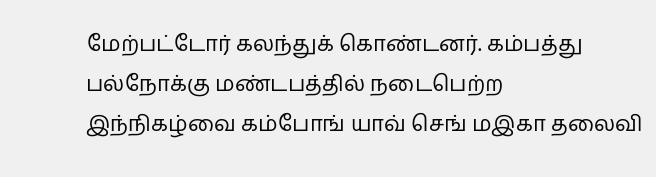மேற்பட்டோர் கலந்துக் கொண்டனர். கம்பத்து பல்நோக்கு மண்டபத்தில் நடைபெற்ற இந்நிகழ்வை கம்போங் யாவ் செங் மஇகா தலைவி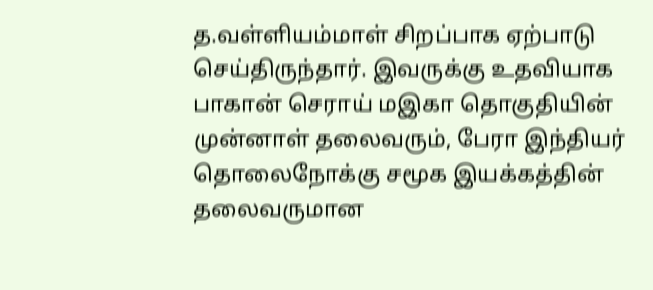த.வள்ளியம்மாள் சிறப்பாக ஏற்பாடு செய்திருந்தார். இவருக்கு உதவியாக பாகான் செராய் மஇகா தொகுதியின் முன்னாள் தலைவரும், பேரா இந்தியர் தொலைநோக்கு சமூக இயக்கத்தின் தலைவருமான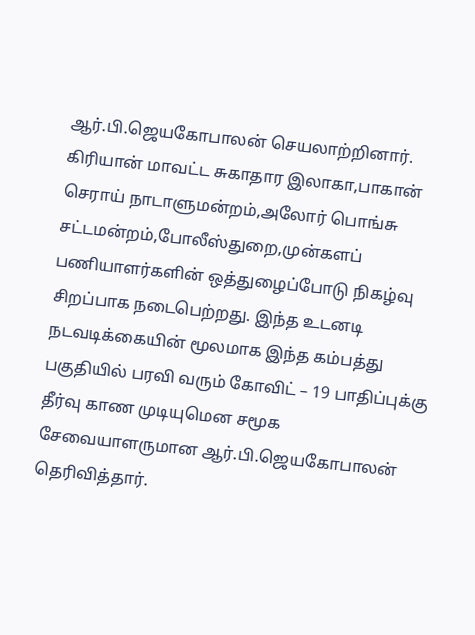ஆர்.பி.ஜெயகோபாலன் செயலாற்றினார். கிரியான் மாவட்ட சுகாதார இலாகா,பாகான் செராய் நாடாளுமன்றம்,அலோர் பொங்சு சட்டமன்றம்,போலீஸ்துறை,முன்களப் பணியாளர்களின் ஒத்துழைப்போடு நிகழ்வு சிறப்பாக நடைபெற்றது. இந்த உடனடி நடவடிக்கையின் மூலமாக இந்த கம்பத்து பகுதியில் பரவி வரும் கோவிட் – 19 பாதிப்புக்கு தீர்வு காண முடியுமென சமூக சேவையாளருமான ஆர்.பி.ஜெயகோபாலன் தெரிவித்தார்.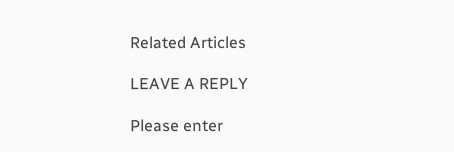Related Articles

LEAVE A REPLY

Please enter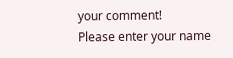your comment!
Please enter your name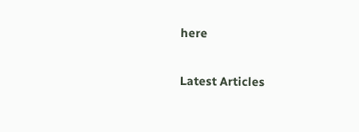here

Latest Articles